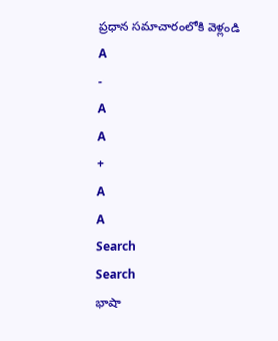ప్రధాన సమాచారంలోకి వెళ్లండి
A
-
A
A
+
A
A
Search
Search
భాషా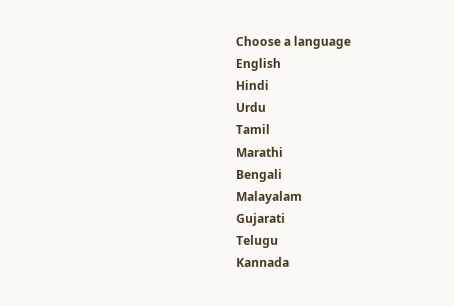Choose a language
English
Hindi
Urdu
Tamil
Marathi
Bengali
Malayalam
Gujarati
Telugu
Kannada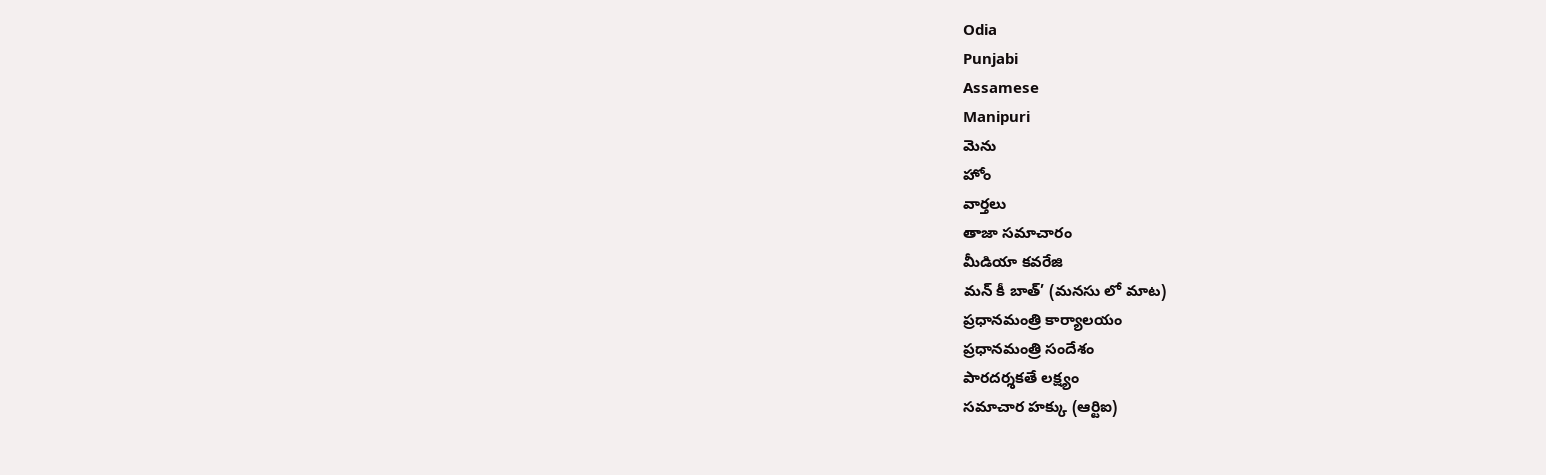Odia
Punjabi
Assamese
Manipuri
మెను
హోం
వార్తలు
తాజా సమాచారం
మీడియా కవరేజి
మన్ కీ బాత్’ (మనసు లో మాట)
ప్రధానమంత్రి కార్యాలయం
ప్రధానమంత్రి సందేశం
పారదర్శకతే లక్ష్యం
సమాచార హక్కు (ఆర్టిఐ)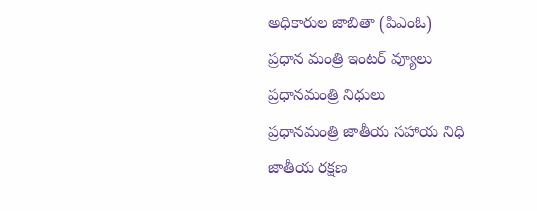అధికారుల జాబితా (పిఎంఓ)
ప్రధాన మంత్రి ఇంటర్ వ్యూలు
ప్రధానమంత్రి నిధులు
ప్రధానమంత్రి జాతీయ సహాయ నిధి
జాతీయ రక్షణ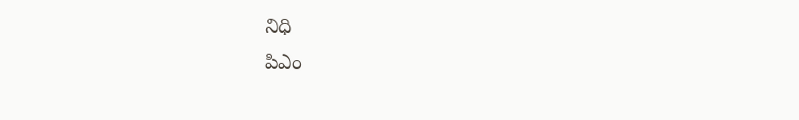నిధి
పిఎం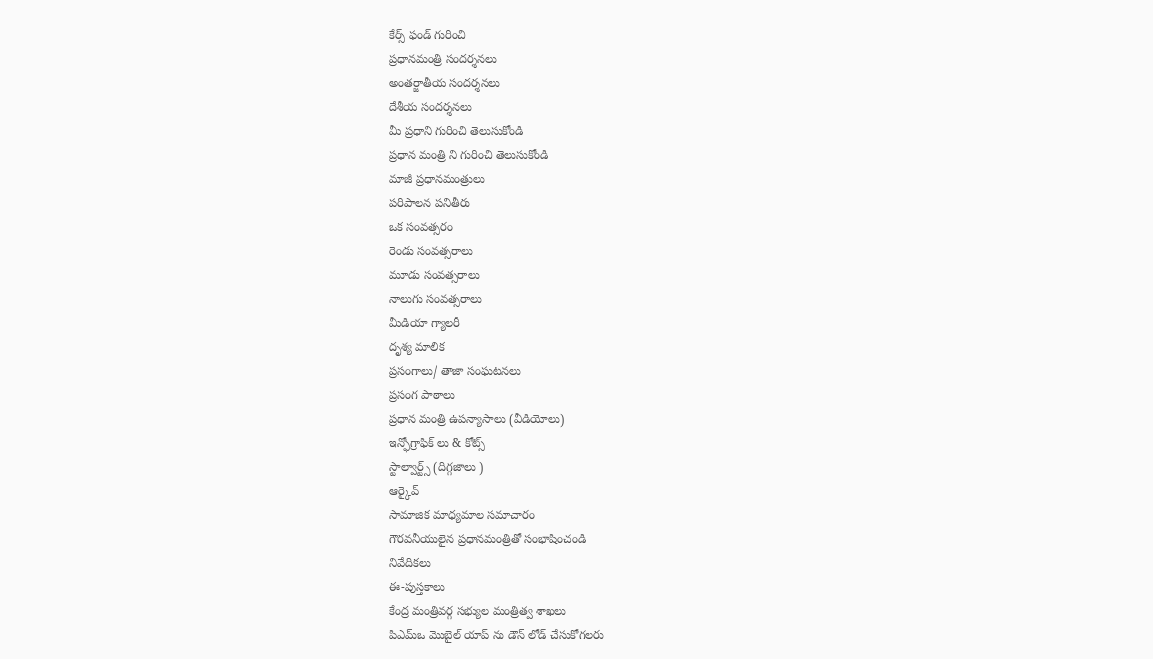కేర్స్ ఫండ్ గురించి
ప్రధానమంత్రి సందర్శనలు
అంతర్జాతీయ సందర్శనలు
దేశీయ సందర్శనలు
మీ ప్రధాని గురించి తెలుసుకోండి
ప్రధాన మంత్రి ని గురించి తెలుసుకోండి
మాజీ ప్రధానమంత్రులు
పరిపాలన పనితీరు
ఒక సంవత్సరం
రెండు సంవత్సరాలు
మూడు సంవత్సరాలు
నాలుగు సంవత్సరాలు
మీడియా గ్యాలరీ
దృశ్య మాలిక
ప్రసంగాలు/ తాజా సంఘటనలు
ప్రసంగ పాఠాలు
ప్రధాన మంత్రి ఉపన్యాసాలు (వీడియోలు)
ఇన్ఫోగ్రాఫిక్ లు & కోట్స్
స్టాల్వార్ట్స్ (దిగ్గజాలు )
ఆర్కైవ్
సామాజిక మాధ్యమాల సమాచారం
గౌరవనీయులైన ప్రధానమంత్రితో సంభాషించండి
నివేదికలు
ఈ-పుస్తకాలు
కేంద్ర మంత్రివర్గ సభ్యుల మంత్రిత్వ శాఖలు
పిఎమ్ఒ మొబైల్ యాప్ ను డౌన్ లోడ్ చేసుకోగలరు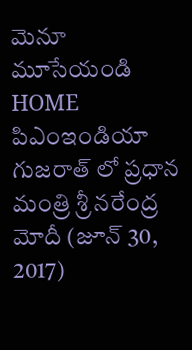మెనూ మూసేయండి
HOME
పిఎంఇండియా
గుజరాత్ లో ప్రధాన మంత్రి శ్రీ నరేంద్ర మోదీ (జూన్ 30, 2017)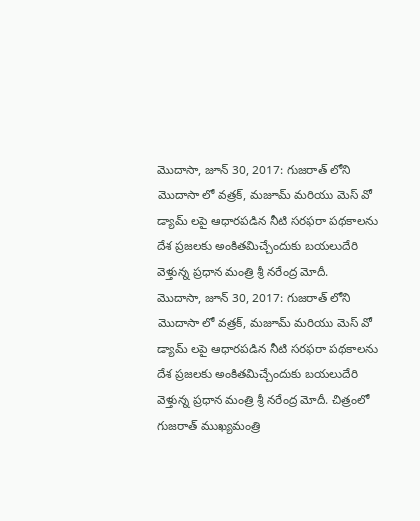మొదాసా, జూన్ 30, 2017: గుజరాత్ లోని మొదాసా లో వత్రక్, మజూమ్ మరియు మెస్ వో డ్యామ్ లపై ఆధారపడిన నీటి సరఫరా పథకాలను దేశ ప్రజలకు అంకితమిచ్చేందుకు బయలుదేరి వెళ్తున్న ప్రధాన మంత్రి శ్రీ నరేంద్ర మోదీ.
మొదాసా, జూన్ 30, 2017: గుజరాత్ లోని మొదాసా లో వత్రక్, మజూమ్ మరియు మెస్ వో డ్యామ్ లపై ఆధారపడిన నీటి సరఫరా పథకాలను దేశ ప్రజలకు అంకితమిచ్చేందుకు బయలుదేరి వెళ్తున్న ప్రధాన మంత్రి శ్రీ నరేంద్ర మోదీ. చిత్రంలో గుజరాత్ ముఖ్యమంత్రి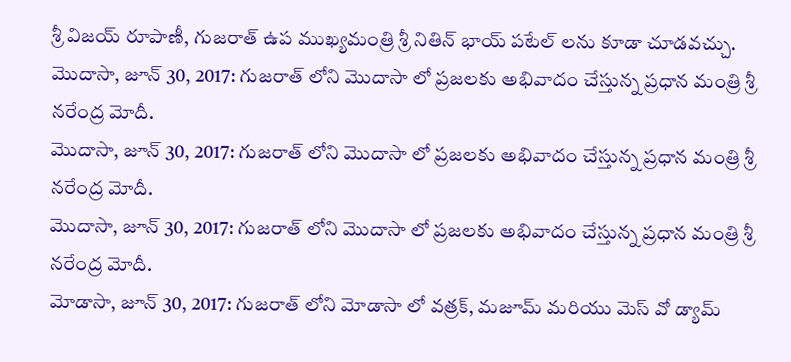శ్రీ విజయ్ రూపాణీ, గుజరాత్ ఉప ముఖ్యమంత్రి శ్రీ నితిన్ భాయ్ పటేల్ లను కూడా చూడవచ్చు.
మొదాసా, జూన్ 30, 2017: గుజరాత్ లోని మొదాసా లో ప్రజలకు అభివాదం చేస్తున్న ప్రధాన మంత్రి శ్రీ నరేంద్ర మోదీ.
మొదాసా, జూన్ 30, 2017: గుజరాత్ లోని మొదాసా లో ప్రజలకు అభివాదం చేస్తున్న ప్రధాన మంత్రి శ్రీ నరేంద్ర మోదీ.
మొదాసా, జూన్ 30, 2017: గుజరాత్ లోని మొదాసా లో ప్రజలకు అభివాదం చేస్తున్న ప్రధాన మంత్రి శ్రీ నరేంద్ర మోదీ.
మోడాసా, జూన్ 30, 2017: గుజరాత్ లోని మోడాసా లో వత్రక్, మజూమ్ మరియు మెస్ వో డ్యామ్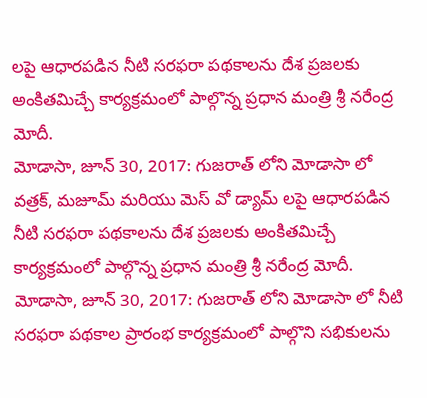లపై ఆధారపడిన నీటి సరఫరా పథకాలను దేశ ప్రజలకు అంకితమిచ్చే కార్యక్రమంలో పాల్గొన్న ప్రధాన మంత్రి శ్రీ నరేంద్ర మోదీ.
మోడాసా, జూన్ 30, 2017: గుజరాత్ లోని మోడాసా లో వత్రక్, మజూమ్ మరియు మెస్ వో డ్యామ్ లపై ఆధారపడిన నీటి సరఫరా పథకాలను దేశ ప్రజలకు అంకితమిచ్చే కార్యక్రమంలో పాల్గొన్న ప్రధాన మంత్రి శ్రీ నరేంద్ర మోదీ.
మోడాసా, జూన్ 30, 2017: గుజరాత్ లోని మోడాసా లో నీటి సరఫరా పథకాల ప్రారంభ కార్యక్రమంలో పాల్గొని సభికులను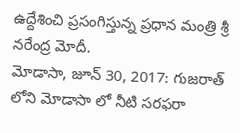ఉద్దేశించి ప్రసంగిస్తున్న ప్రధాన మంత్రి శ్రీ నరేంద్ర మోదీ.
మోడాసా, జూన్ 30, 2017: గుజరాత్ లోని మోడాసా లో నీటి సరఫరా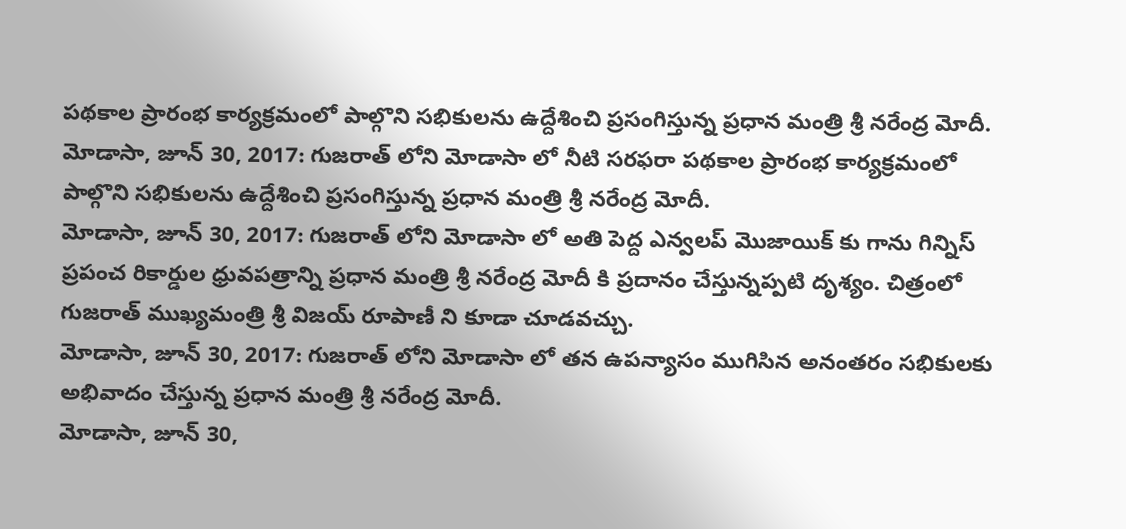పథకాల ప్రారంభ కార్యక్రమంలో పాల్గొని సభికులను ఉద్దేశించి ప్రసంగిస్తున్న ప్రధాన మంత్రి శ్రీ నరేంద్ర మోదీ.
మోడాసా, జూన్ 30, 2017: గుజరాత్ లోని మోడాసా లో నీటి సరఫరా పథకాల ప్రారంభ కార్యక్రమంలో పాల్గొని సభికులను ఉద్దేశించి ప్రసంగిస్తున్న ప్రధాన మంత్రి శ్రీ నరేంద్ర మోదీ.
మోడాసా, జూన్ 30, 2017: గుజరాత్ లోని మోడాసా లో అతి పెద్ద ఎన్వలప్ మొజాయిక్ కు గాను గిన్నిస్ ప్రపంచ రికార్డుల ధ్రువపత్రాన్ని ప్రధాన మంత్రి శ్రీ నరేంద్ర మోదీ కి ప్రదానం చేస్తున్నప్పటి దృశ్యం. చిత్రంలో గుజరాత్ ముఖ్యమంత్రి శ్రీ విజయ్ రూపాణీ ని కూడా చూడవచ్చు.
మోడాసా, జూన్ 30, 2017: గుజరాత్ లోని మోడాసా లో తన ఉపన్యాసం ముగిసిన అనంతరం సభికులకు అభివాదం చేస్తున్న ప్రధాన మంత్రి శ్రీ నరేంద్ర మోదీ.
మోడాసా, జూన్ 30,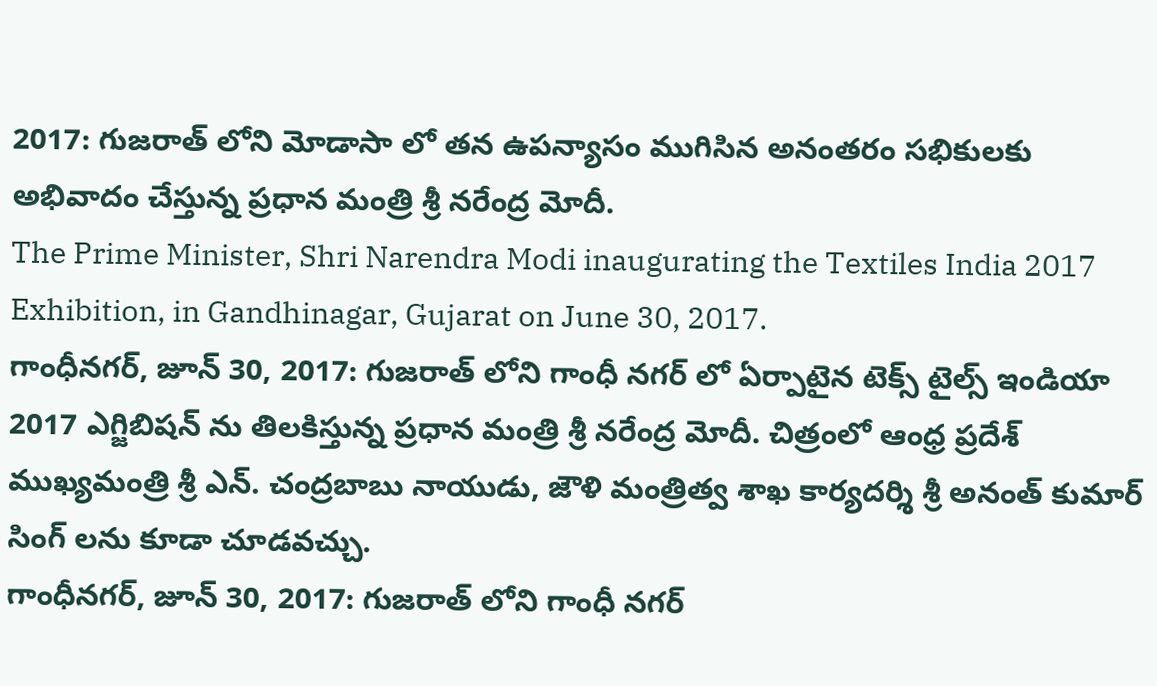2017: గుజరాత్ లోని మోడాసా లో తన ఉపన్యాసం ముగిసిన అనంతరం సభికులకు అభివాదం చేస్తున్న ప్రధాన మంత్రి శ్రీ నరేంద్ర మోదీ.
The Prime Minister, Shri Narendra Modi inaugurating the Textiles India 2017 Exhibition, in Gandhinagar, Gujarat on June 30, 2017.
గాంధీనగర్, జూన్ 30, 2017: గుజరాత్ లోని గాంధీ నగర్ లో ఏర్పాటైన టెక్స్ టైల్స్ ఇండియా 2017 ఎగ్జిబిషన్ ను తిలకిస్తున్న ప్రధాన మంత్రి శ్రీ నరేంద్ర మోదీ. చిత్రంలో ఆంధ్ర ప్రదేశ్ ముఖ్యమంత్రి శ్రీ ఎన్. చంద్రబాబు నాయుడు, జౌళి మంత్రిత్వ శాఖ కార్యదర్శి శ్రీ అనంత్ కుమార్ సింగ్ లను కూడా చూడవచ్చు.
గాంధీనగర్, జూన్ 30, 2017: గుజరాత్ లోని గాంధీ నగర్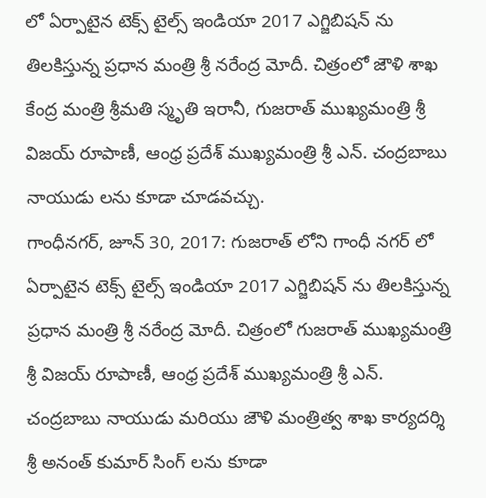లో ఏర్పాటైన టెక్స్ టైల్స్ ఇండియా 2017 ఎగ్జిబిషన్ ను తిలకిస్తున్న ప్రధాన మంత్రి శ్రీ నరేంద్ర మోదీ. చిత్రంలో జౌళి శాఖ కేంద్ర మంత్రి శ్రీమతి స్మృతి ఇరానీ, గుజరాత్ ముఖ్యమంత్రి శ్రీ విజయ్ రూపాణీ, ఆంధ్ర ప్రదేశ్ ముఖ్యమంత్రి శ్రీ ఎన్. చంద్రబాబు నాయుడు లను కూడా చూడవచ్చు.
గాంధీనగర్, జూన్ 30, 2017: గుజరాత్ లోని గాంధీ నగర్ లో ఏర్పాటైన టెక్స్ టైల్స్ ఇండియా 2017 ఎగ్జిబిషన్ ను తిలకిస్తున్న ప్రధాన మంత్రి శ్రీ నరేంద్ర మోదీ. చిత్రంలో గుజరాత్ ముఖ్యమంత్రి శ్రీ విజయ్ రూపాణీ, ఆంధ్ర ప్రదేశ్ ముఖ్యమంత్రి శ్రీ ఎన్. చంద్రబాబు నాయుడు మరియు జౌళి మంత్రిత్వ శాఖ కార్యదర్శి శ్రీ అనంత్ కుమార్ సింగ్ లను కూడా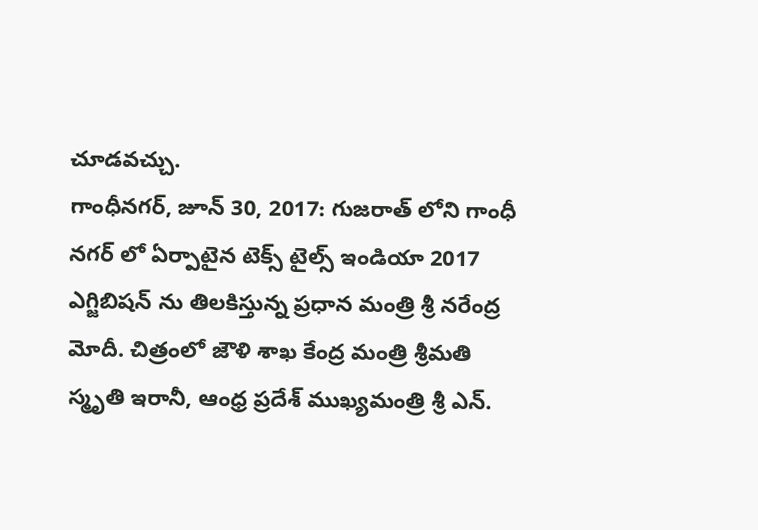చూడవచ్చు.
గాంధీనగర్, జూన్ 30, 2017: గుజరాత్ లోని గాంధీ నగర్ లో ఏర్పాటైన టెక్స్ టైల్స్ ఇండియా 2017 ఎగ్జిబిషన్ ను తిలకిస్తున్న ప్రధాన మంత్రి శ్రీ నరేంద్ర మోదీ. చిత్రంలో జౌళి శాఖ కేంద్ర మంత్రి శ్రీమతి స్మృతి ఇరానీ, ఆంధ్ర ప్రదేశ్ ముఖ్యమంత్రి శ్రీ ఎన్.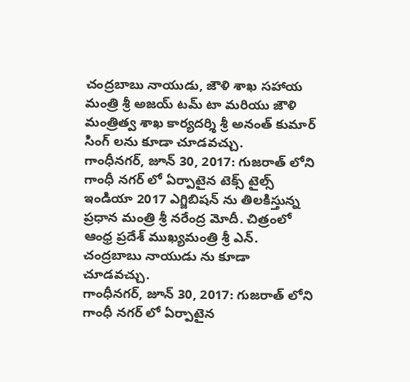చంద్రబాబు నాయుడు, జౌళి శాఖ సహాయ మంత్రి శ్రీ అజయ్ టమ్ టా మరియు జౌళి మంత్రిత్వ శాఖ కార్యదర్శి శ్రీ అనంత్ కుమార్ సింగ్ లను కూడా చూడవచ్చు.
గాంధీనగర్, జూన్ 30, 2017: గుజరాత్ లోని గాంధీ నగర్ లో ఏర్పాటైన టెక్స్ టైల్స్ ఇండియా 2017 ఎగ్జిబిషన్ ను తిలకిస్తున్న ప్రధాన మంత్రి శ్రీ నరేంద్ర మోదీ. చిత్రంలో ఆంధ్ర ప్రదేశ్ ముఖ్యమంత్రి శ్రీ ఎన్. చంద్రబాబు నాయుడు ను కూడా చూడవచ్చు.
గాంధీనగర్, జూన్ 30, 2017: గుజరాత్ లోని గాంధీ నగర్ లో ఏర్పాటైన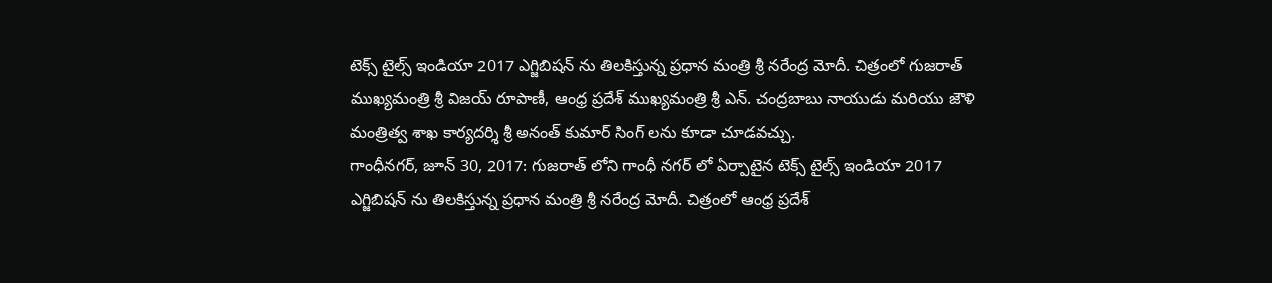టెక్స్ టైల్స్ ఇండియా 2017 ఎగ్జిబిషన్ ను తిలకిస్తున్న ప్రధాన మంత్రి శ్రీ నరేంద్ర మోదీ. చిత్రంలో గుజరాత్ ముఖ్యమంత్రి శ్రీ విజయ్ రూపాణీ, ఆంధ్ర ప్రదేశ్ ముఖ్యమంత్రి శ్రీ ఎన్. చంద్రబాబు నాయుడు మరియు జౌళి మంత్రిత్వ శాఖ కార్యదర్శి శ్రీ అనంత్ కుమార్ సింగ్ లను కూడా చూడవచ్చు.
గాంధీనగర్, జూన్ 30, 2017: గుజరాత్ లోని గాంధీ నగర్ లో ఏర్పాటైన టెక్స్ టైల్స్ ఇండియా 2017 ఎగ్జిబిషన్ ను తిలకిస్తున్న ప్రధాన మంత్రి శ్రీ నరేంద్ర మోదీ. చిత్రంలో ఆంధ్ర ప్రదేశ్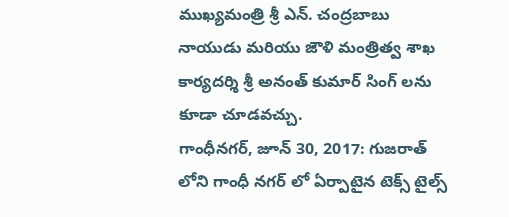ముఖ్యమంత్రి శ్రీ ఎన్. చంద్రబాబు నాయుడు మరియు జౌళి మంత్రిత్వ శాఖ కార్యదర్శి శ్రీ అనంత్ కుమార్ సింగ్ లను కూడా చూడవచ్చు.
గాంధీనగర్, జూన్ 30, 2017: గుజరాత్ లోని గాంధీ నగర్ లో ఏర్పాటైన టెక్స్ టైల్స్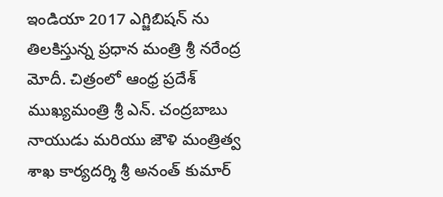ఇండియా 2017 ఎగ్జిబిషన్ ను తిలకిస్తున్న ప్రధాన మంత్రి శ్రీ నరేంద్ర మోదీ. చిత్రంలో ఆంధ్ర ప్రదేశ్ ముఖ్యమంత్రి శ్రీ ఎన్. చంద్రబాబు నాయుడు మరియు జౌళి మంత్రిత్వ శాఖ కార్యదర్శి శ్రీ అనంత్ కుమార్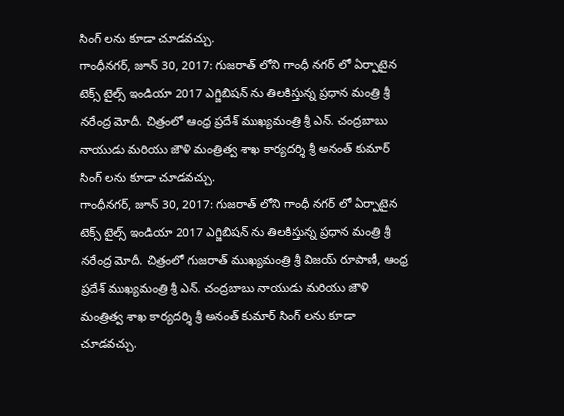సింగ్ లను కూడా చూడవచ్చు.
గాంధీనగర్, జూన్ 30, 2017: గుజరాత్ లోని గాంధీ నగర్ లో ఏర్పాటైన టెక్స్ టైల్స్ ఇండియా 2017 ఎగ్జిబిషన్ ను తిలకిస్తున్న ప్రధాన మంత్రి శ్రీ నరేంద్ర మోదీ. చిత్రంలో ఆంధ్ర ప్రదేశ్ ముఖ్యమంత్రి శ్రీ ఎన్. చంద్రబాబు నాయుడు మరియు జౌళి మంత్రిత్వ శాఖ కార్యదర్శి శ్రీ అనంత్ కుమార్ సింగ్ లను కూడా చూడవచ్చు.
గాంధీనగర్, జూన్ 30, 2017: గుజరాత్ లోని గాంధీ నగర్ లో ఏర్పాటైన టెక్స్ టైల్స్ ఇండియా 2017 ఎగ్జిబిషన్ ను తిలకిస్తున్న ప్రధాన మంత్రి శ్రీ నరేంద్ర మోదీ. చిత్రంలో గుజరాత్ ముఖ్యమంత్రి శ్రీ విజయ్ రూపాణీ, ఆంధ్ర ప్రదేశ్ ముఖ్యమంత్రి శ్రీ ఎన్. చంద్రబాబు నాయుడు మరియు జౌళి మంత్రిత్వ శాఖ కార్యదర్శి శ్రీ అనంత్ కుమార్ సింగ్ లను కూడా చూడవచ్చు.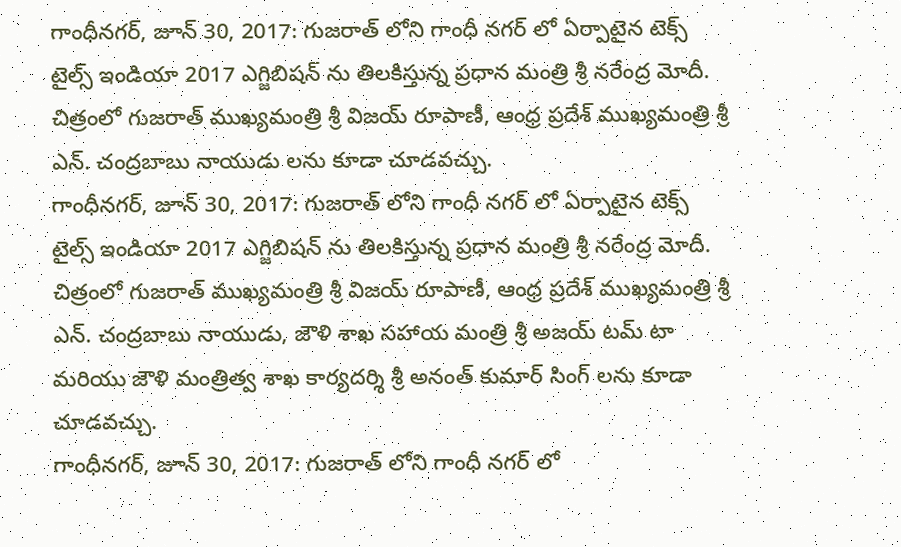గాంధీనగర్, జూన్ 30, 2017: గుజరాత్ లోని గాంధీ నగర్ లో ఏర్పాటైన టెక్స్ టైల్స్ ఇండియా 2017 ఎగ్జిబిషన్ ను తిలకిస్తున్న ప్రధాన మంత్రి శ్రీ నరేంద్ర మోదీ. చిత్రంలో గుజరాత్ ముఖ్యమంత్రి శ్రీ విజయ్ రూపాణీ, ఆంధ్ర ప్రదేశ్ ముఖ్యమంత్రి శ్రీ ఎన్. చంద్రబాబు నాయుడు లను కూడా చూడవచ్చు.
గాంధీనగర్, జూన్ 30, 2017: గుజరాత్ లోని గాంధీ నగర్ లో ఏర్పాటైన టెక్స్ టైల్స్ ఇండియా 2017 ఎగ్జిబిషన్ ను తిలకిస్తున్న ప్రధాన మంత్రి శ్రీ నరేంద్ర మోదీ. చిత్రంలో గుజరాత్ ముఖ్యమంత్రి శ్రీ విజయ్ రూపాణీ, ఆంధ్ర ప్రదేశ్ ముఖ్యమంత్రి శ్రీ ఎన్. చంద్రబాబు నాయుడు, జౌళి శాఖ సహాయ మంత్రి శ్రీ అజయ్ టమ్ టా మరియు జౌళి మంత్రిత్వ శాఖ కార్యదర్శి శ్రీ అనంత్ కుమార్ సింగ్ లను కూడా చూడవచ్చు.
గాంధీనగర్, జూన్ 30, 2017: గుజరాత్ లోని గాంధీ నగర్ లో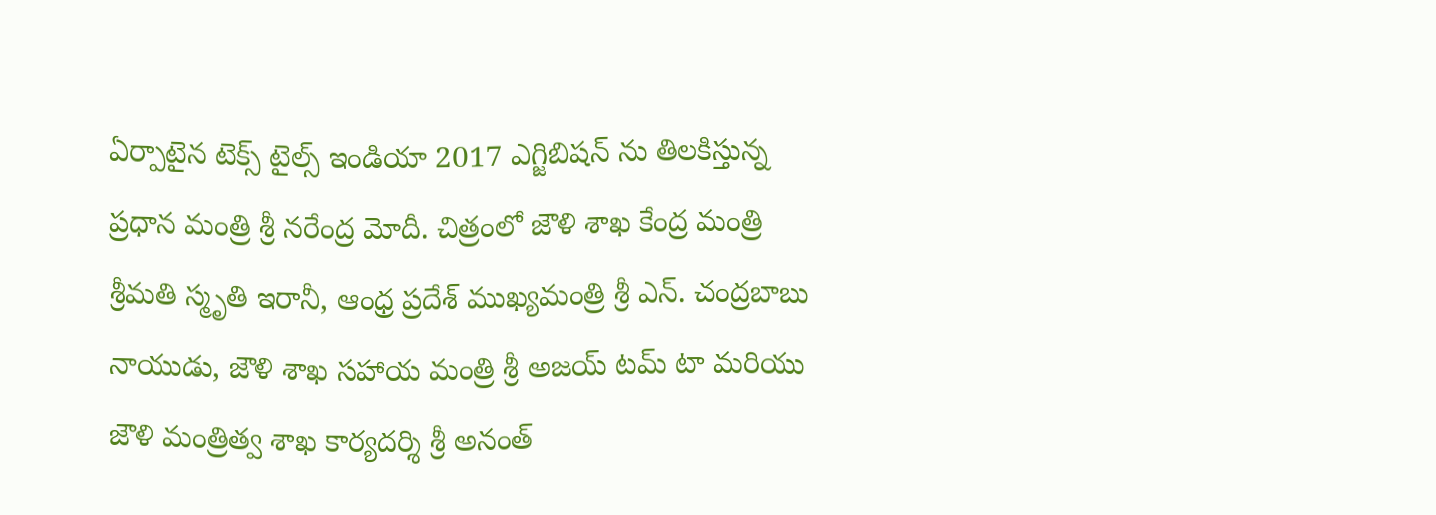ఏర్పాటైన టెక్స్ టైల్స్ ఇండియా 2017 ఎగ్జిబిషన్ ను తిలకిస్తున్న ప్రధాన మంత్రి శ్రీ నరేంద్ర మోదీ. చిత్రంలో జౌళి శాఖ కేంద్ర మంత్రి శ్రీమతి స్మృతి ఇరానీ, ఆంధ్ర ప్రదేశ్ ముఖ్యమంత్రి శ్రీ ఎన్. చంద్రబాబు నాయుడు, జౌళి శాఖ సహాయ మంత్రి శ్రీ అజయ్ టమ్ టా మరియు జౌళి మంత్రిత్వ శాఖ కార్యదర్శి శ్రీ అనంత్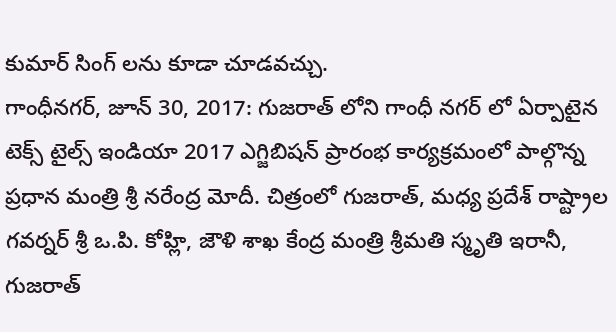కుమార్ సింగ్ లను కూడా చూడవచ్చు.
గాంధీనగర్, జూన్ 30, 2017: గుజరాత్ లోని గాంధీ నగర్ లో ఏర్పాటైన టెక్స్ టైల్స్ ఇండియా 2017 ఎగ్జిబిషన్ ప్రారంభ కార్యక్రమంలో పాల్గొన్న ప్రధాన మంత్రి శ్రీ నరేంద్ర మోదీ. చిత్రంలో గుజరాత్, మధ్య ప్రదేశ్ రాష్ట్రాల గవర్నర్ శ్రీ ఒ.పి. కోహ్లి, జౌళి శాఖ కేంద్ర మంత్రి శ్రీమతి స్మృతి ఇరానీ, గుజరాత్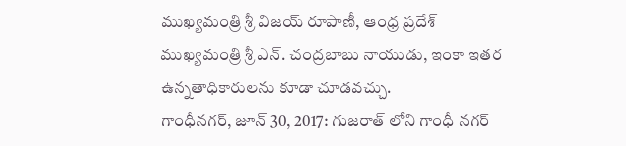ముఖ్యమంత్రి శ్రీ విజయ్ రూపాణీ, ఆంధ్ర ప్రదేశ్ ముఖ్యమంత్రి శ్రీ ఎన్. చంద్రబాబు నాయుడు, ఇంకా ఇతర ఉన్నతాధికారులను కూడా చూడవచ్చు.
గాంధీనగర్, జూన్ 30, 2017: గుజరాత్ లోని గాంధీ నగర్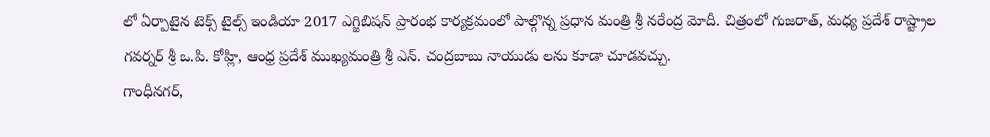లో ఏర్పాటైన టెక్స్ టైల్స్ ఇండియా 2017 ఎగ్జిబిషన్ ప్రారంభ కార్యక్రమంలో పాల్గొన్న ప్రధాన మంత్రి శ్రీ నరేంద్ర మోదీ. చిత్రంలో గుజరాత్, మధ్య ప్రదేశ్ రాష్ట్రాల గవర్నర్ శ్రీ ఒ.పి. కోహ్లి, ఆంధ్ర ప్రదేశ్ ముఖ్యమంత్రి శ్రీ ఎన్. చంద్రబాబు నాయుడు లను కూడా చూడవచ్చు.
గాంధీనగర్,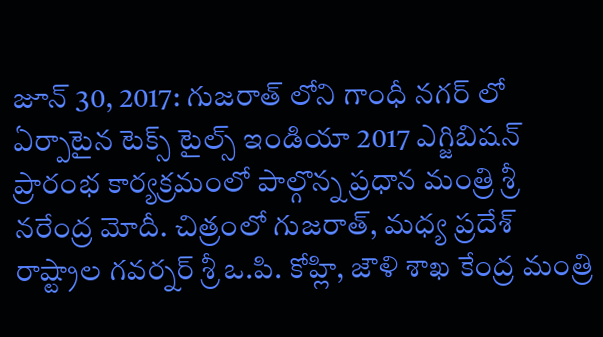జూన్ 30, 2017: గుజరాత్ లోని గాంధీ నగర్ లో ఏర్పాటైన టెక్స్ టైల్స్ ఇండియా 2017 ఎగ్జిబిషన్ ప్రారంభ కార్యక్రమంలో పాల్గొన్న ప్రధాన మంత్రి శ్రీ నరేంద్ర మోదీ. చిత్రంలో గుజరాత్, మధ్య ప్రదేశ్ రాష్ట్రాల గవర్నర్ శ్రీ ఒ.పి. కోహ్లి, జౌళి శాఖ కేంద్ర మంత్రి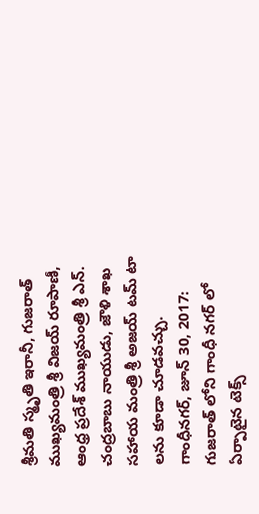శ్రీమతి స్మృతి ఇరానీ, గుజరాత్ ముఖ్యమంత్రి శ్రీ విజయ్ రూపాణీ, ఆంధ్ర ప్రదేశ్ ముఖ్యమంత్రి శ్రీ ఎన్. చంద్రబాబు నాయుడు, జౌళి శాఖ సహాయ మంత్రి శ్రీ అజయ్ టమ్ టా లను కూడా చూడవచ్చు.
గాంధీనగర్, జూన్ 30, 2017: గుజరాత్ లోని గాంధీ నగర్ లో ఏర్పాటైన టెక్స్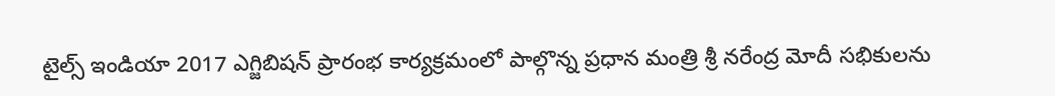టైల్స్ ఇండియా 2017 ఎగ్జిబిషన్ ప్రారంభ కార్యక్రమంలో పాల్గొన్న ప్రధాన మంత్రి శ్రీ నరేంద్ర మోదీ సభికులను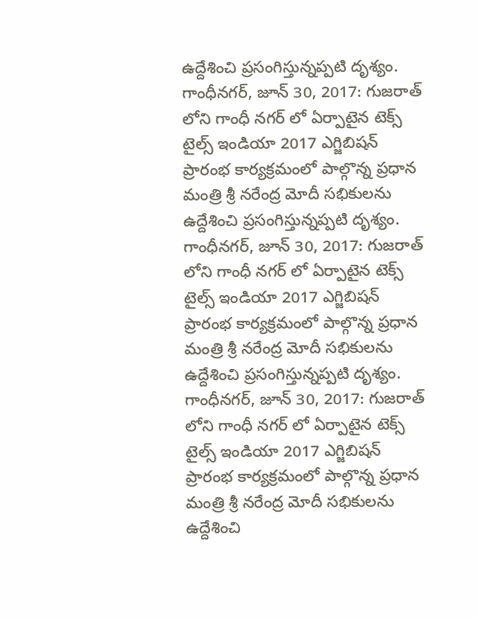ఉద్దేశించి ప్రసంగిస్తున్నప్పటి దృశ్యం.
గాంధీనగర్, జూన్ 30, 2017: గుజరాత్ లోని గాంధీ నగర్ లో ఏర్పాటైన టెక్స్ టైల్స్ ఇండియా 2017 ఎగ్జిబిషన్ ప్రారంభ కార్యక్రమంలో పాల్గొన్న ప్రధాన మంత్రి శ్రీ నరేంద్ర మోదీ సభికులను ఉద్దేశించి ప్రసంగిస్తున్నప్పటి దృశ్యం.
గాంధీనగర్, జూన్ 30, 2017: గుజరాత్ లోని గాంధీ నగర్ లో ఏర్పాటైన టెక్స్ టైల్స్ ఇండియా 2017 ఎగ్జిబిషన్ ప్రారంభ కార్యక్రమంలో పాల్గొన్న ప్రధాన మంత్రి శ్రీ నరేంద్ర మోదీ సభికులను ఉద్దేశించి ప్రసంగిస్తున్నప్పటి దృశ్యం.
గాంధీనగర్, జూన్ 30, 2017: గుజరాత్ లోని గాంధీ నగర్ లో ఏర్పాటైన టెక్స్ టైల్స్ ఇండియా 2017 ఎగ్జిబిషన్ ప్రారంభ కార్యక్రమంలో పాల్గొన్న ప్రధాన మంత్రి శ్రీ నరేంద్ర మోదీ సభికులను ఉద్దేశించి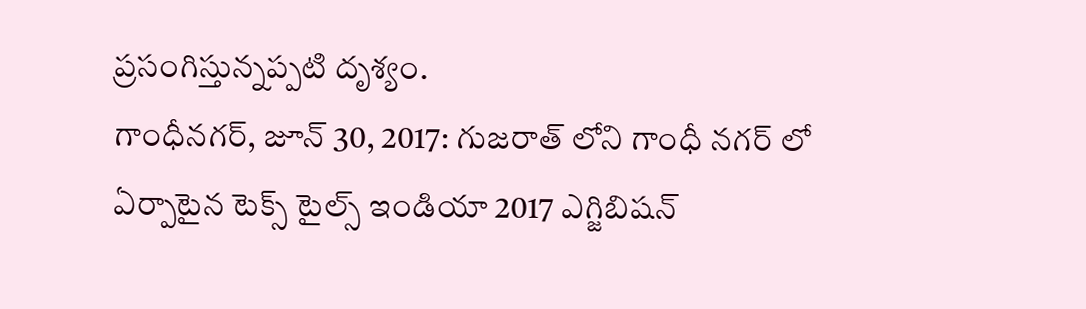ప్రసంగిస్తున్నప్పటి దృశ్యం.
గాంధీనగర్, జూన్ 30, 2017: గుజరాత్ లోని గాంధీ నగర్ లో ఏర్పాటైన టెక్స్ టైల్స్ ఇండియా 2017 ఎగ్జిబిషన్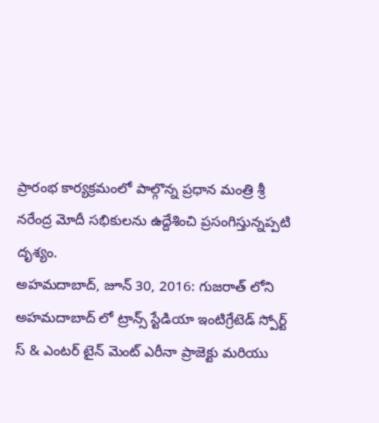ప్రారంభ కార్యక్రమంలో పాల్గొన్న ప్రధాన మంత్రి శ్రీ నరేంద్ర మోదీ సభికులను ఉద్దేశించి ప్రసంగిస్తున్నప్పటి దృశ్యం.
అహమదాబాద్, జూన్ 30, 2016: గుజరాత్ లోని అహమదాబాద్ లో ట్రాన్స్ స్టేడియా ఇంటిగ్రేటెడ్ స్పోర్ట్ స్ & ఎంటర్ టైన్ మెంట్ ఎరీనా ప్రాజెక్టు మరియు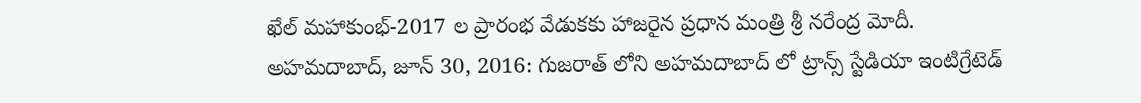ఖేల్ మహాకుంభ్-2017 ల ప్రారంభ వేడుకకు హాజరైన ప్రధాన మంత్రి శ్రీ నరేంద్ర మోదీ.
అహమదాబాద్, జూన్ 30, 2016: గుజరాత్ లోని అహమదాబాద్ లో ట్రాన్స్ స్టేడియా ఇంటిగ్రేటెడ్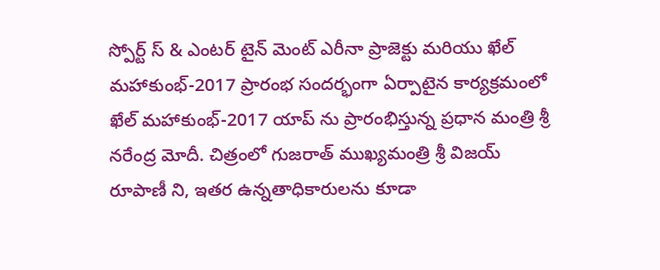స్పోర్ట్ స్ & ఎంటర్ టైన్ మెంట్ ఎరీనా ప్రాజెక్టు మరియు ఖేల్ మహాకుంభ్-2017 ప్రారంభ సందర్భంగా ఏర్పాటైన కార్యక్రమంలో ఖేల్ మహాకుంభ్-2017 యాప్ ను ప్రారంభిస్తున్న ప్రధాన మంత్రి శ్రీ నరేంద్ర మోదీ. చిత్రంలో గుజరాత్ ముఖ్యమంత్రి శ్రీ విజయ్ రూపాణీ ని, ఇతర ఉన్నతాధికారులను కూడా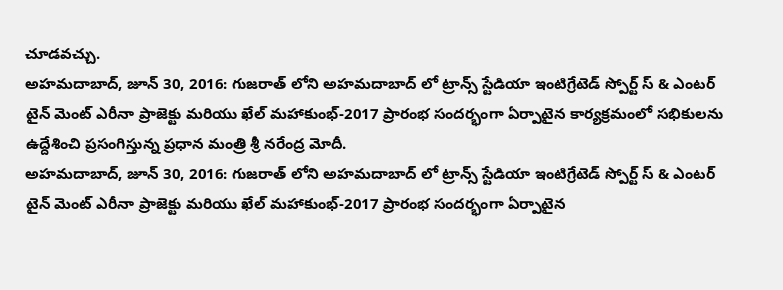చూడవచ్చు.
అహమదాబాద్, జూన్ 30, 2016: గుజరాత్ లోని అహమదాబాద్ లో ట్రాన్స్ స్టేడియా ఇంటిగ్రేటెడ్ స్పోర్ట్ స్ & ఎంటర్ టైన్ మెంట్ ఎరీనా ప్రాజెక్టు మరియు ఖేల్ మహాకుంభ్-2017 ప్రారంభ సందర్భంగా ఏర్పాటైన కార్యక్రమంలో సభికులను ఉద్దేశించి ప్రసంగిస్తున్న ప్రధాన మంత్రి శ్రీ నరేంద్ర మోదీ.
అహమదాబాద్, జూన్ 30, 2016: గుజరాత్ లోని అహమదాబాద్ లో ట్రాన్స్ స్టేడియా ఇంటిగ్రేటెడ్ స్పోర్ట్ స్ & ఎంటర్ టైన్ మెంట్ ఎరీనా ప్రాజెక్టు మరియు ఖేల్ మహాకుంభ్-2017 ప్రారంభ సందర్భంగా ఏర్పాటైన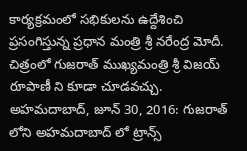కార్యక్రమంలో సభికులను ఉద్దేశించి ప్రసంగిస్తున్న ప్రధాన మంత్రి శ్రీ నరేంద్ర మోదీ. చిత్రంలో గుజరాత్ ముఖ్యమంత్రి శ్రీ విజయ్ రూపాణీ ని కూడా చూడవచ్చు.
అహమదాబాద్, జూన్ 30, 2016: గుజరాత్ లోని అహమదాబాద్ లో ట్రాన్స్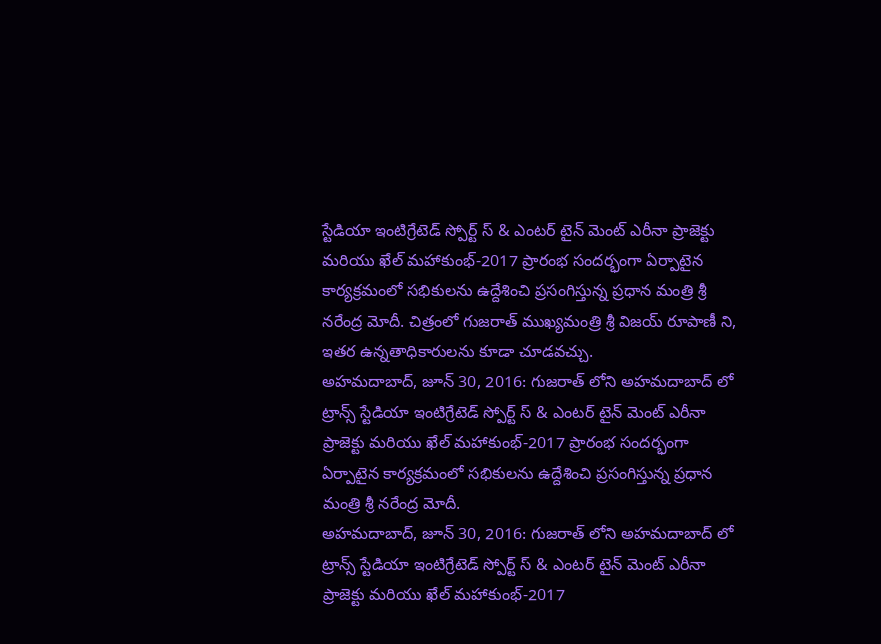స్టేడియా ఇంటిగ్రేటెడ్ స్పోర్ట్ స్ & ఎంటర్ టైన్ మెంట్ ఎరీనా ప్రాజెక్టు మరియు ఖేల్ మహాకుంభ్-2017 ప్రారంభ సందర్భంగా ఏర్పాటైన కార్యక్రమంలో సభికులను ఉద్దేశించి ప్రసంగిస్తున్న ప్రధాన మంత్రి శ్రీ నరేంద్ర మోదీ. చిత్రంలో గుజరాత్ ముఖ్యమంత్రి శ్రీ విజయ్ రూపాణీ ని, ఇతర ఉన్నతాధికారులను కూడా చూడవచ్చు.
అహమదాబాద్, జూన్ 30, 2016: గుజరాత్ లోని అహమదాబాద్ లో ట్రాన్స్ స్టేడియా ఇంటిగ్రేటెడ్ స్పోర్ట్ స్ & ఎంటర్ టైన్ మెంట్ ఎరీనా ప్రాజెక్టు మరియు ఖేల్ మహాకుంభ్-2017 ప్రారంభ సందర్భంగా ఏర్పాటైన కార్యక్రమంలో సభికులను ఉద్దేశించి ప్రసంగిస్తున్న ప్రధాన మంత్రి శ్రీ నరేంద్ర మోదీ.
అహమదాబాద్, జూన్ 30, 2016: గుజరాత్ లోని అహమదాబాద్ లో ట్రాన్స్ స్టేడియా ఇంటిగ్రేటెడ్ స్పోర్ట్ స్ & ఎంటర్ టైన్ మెంట్ ఎరీనా ప్రాజెక్టు మరియు ఖేల్ మహాకుంభ్-2017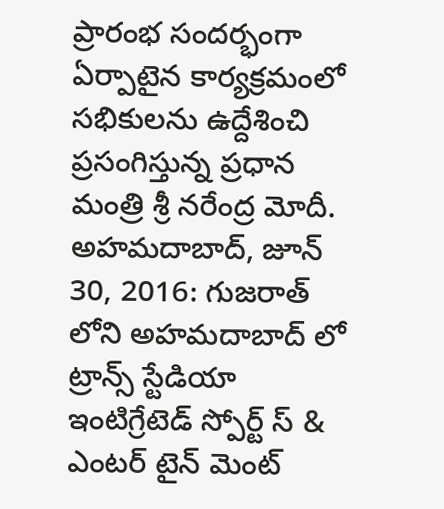ప్రారంభ సందర్భంగా ఏర్పాటైన కార్యక్రమంలో సభికులను ఉద్దేశించి ప్రసంగిస్తున్న ప్రధాన మంత్రి శ్రీ నరేంద్ర మోదీ.
అహమదాబాద్, జూన్ 30, 2016: గుజరాత్ లోని అహమదాబాద్ లో ట్రాన్స్ స్టేడియా ఇంటిగ్రేటెడ్ స్పోర్ట్ స్ & ఎంటర్ టైన్ మెంట్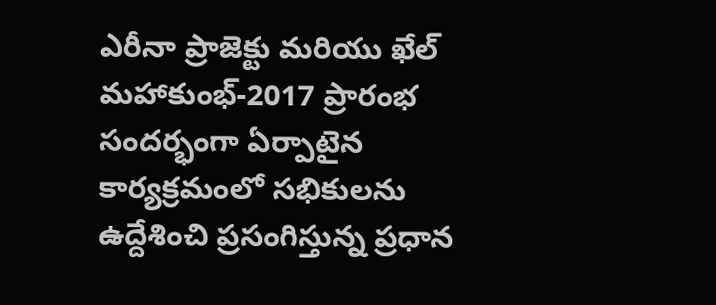ఎరీనా ప్రాజెక్టు మరియు ఖేల్ మహాకుంభ్-2017 ప్రారంభ సందర్భంగా ఏర్పాటైన కార్యక్రమంలో సభికులను ఉద్దేశించి ప్రసంగిస్తున్న ప్రధాన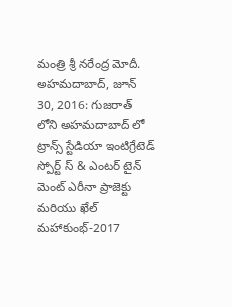మంత్రి శ్రీ నరేంద్ర మోదీ.
అహమదాబాద్, జూన్ 30, 2016: గుజరాత్ లోని అహమదాబాద్ లో ట్రాన్స్ స్టేడియా ఇంటిగ్రేటెడ్ స్పోర్ట్ స్ & ఎంటర్ టైన్ మెంట్ ఎరీనా ప్రాజెక్టు మరియు ఖేల్ మహాకుంభ్-2017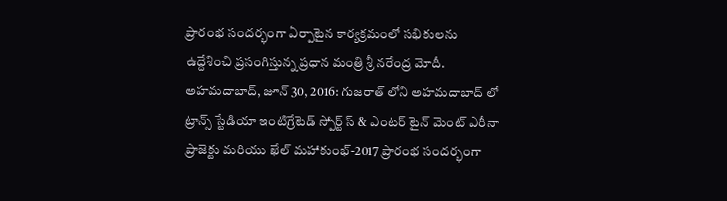ప్రారంభ సందర్భంగా ఏర్పాటైన కార్యక్రమంలో సభికులను ఉద్దేశించి ప్రసంగిస్తున్న ప్రధాన మంత్రి శ్రీ నరేంద్ర మోదీ.
అహమదాబాద్, జూన్ 30, 2016: గుజరాత్ లోని అహమదాబాద్ లో ట్రాన్స్ స్టేడియా ఇంటిగ్రేటెడ్ స్పోర్ట్ స్ & ఎంటర్ టైన్ మెంట్ ఎరీనా ప్రాజెక్టు మరియు ఖేల్ మహాకుంభ్-2017 ప్రారంభ సందర్భంగా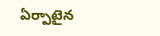ఏర్పాటైన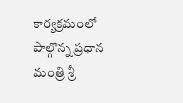కార్యక్రమంలో పాల్గొన్న ప్రధాన మంత్రి శ్రీ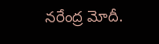నరేంద్ర మోదీ.